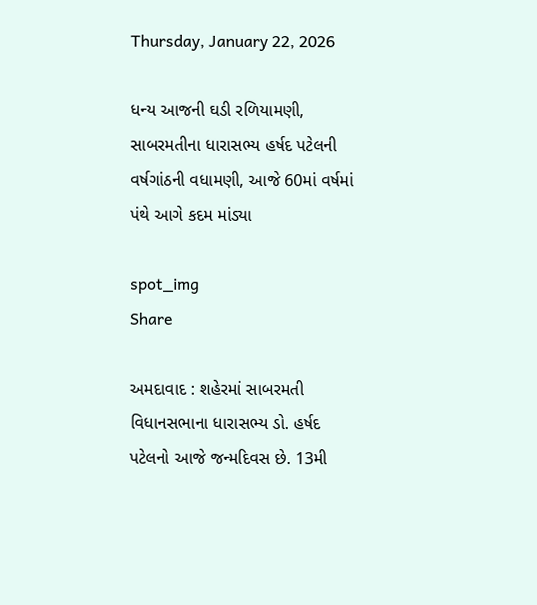Thursday, January 22, 2026

ધન્ય આજની ઘડી રળિયામણી, સાબરમતીના ધારાસભ્ય હર્ષદ પટેલની વર્ષગાંઠની વધામણી, આજે 60માં વર્ષમાં પંથે આગે કદમ માંડ્યા

spot_img
Share

અમદાવાદ : શહેરમાં સાબરમતી વિધાનસભાના ધારાસભ્ય ડો. હર્ષદ પટેલનો આજે જન્મદિવસ છે. 13મી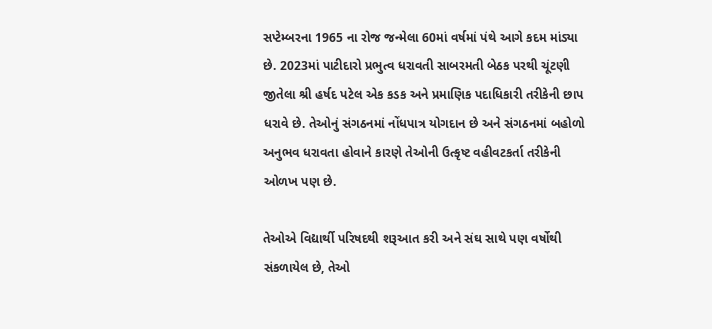સપ્ટેમ્બરના 1965 ના રોજ જન્મેલા 60માં વર્ષમાં પંથે આગે કદમ માંડ્યા છે. 2023માં પાટીદારો પ્રભુત્વ ધરાવતી સાબરમતી બેઠક પરથી ચૂંટણી જીતેલા શ્રી હર્ષદ પટેલ એક કડક અને પ્રમાણિક પદાધિકારી તરીકેની છાપ ધરાવે છે. તેઓનું સંગઠનમાં નોંધપાત્ર યોગદાન છે અને સંગઠનમાં બહોળો અનુભવ ધરાવતા હોવાને કારણે તેઓની ઉત્કૃષ્ટ વહીવટકર્તા તરીકેની ઓળખ પણ છે.

તેઓએ વિદ્યાર્થી પરિષદથી શરૂઆત કરી અને સંઘ સાથે પણ વર્ષોથી સંકળાયેલ છે, તેઓ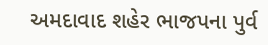અમદાવાદ શહેર ભાજપના પુર્વ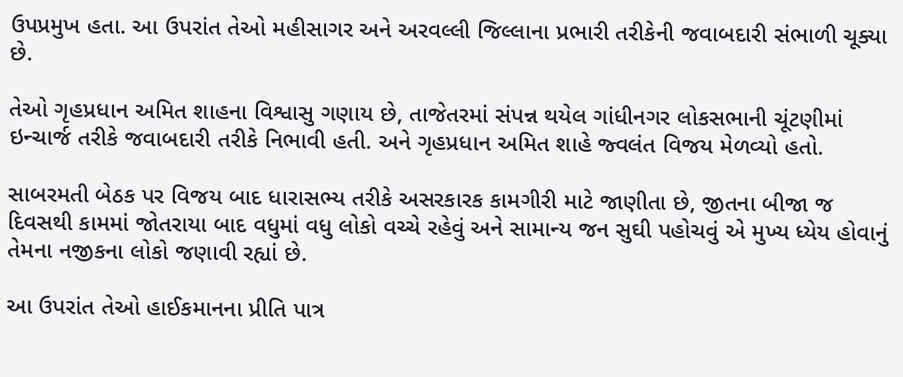ઉપપ્રમુખ હતા. આ ઉપરાંત તેઓ મહીસાગર અને અરવલ્લી જિલ્લાના પ્રભારી તરીકેની જવાબદારી સંભાળી ચૂક્યા છે.

તેઓ ગૃહપ્રધાન અમિત શાહના વિશ્વાસુ ગણાય છે, તાજેતરમાં સંપન્ન થયેલ ગાંધીનગર લોકસભાની ચૂંટણીમાં ઇન્ચાર્જ તરીકે જવાબદારી તરીકે નિભાવી હતી. અને ગૃહપ્રધાન અમિત શાહે જ્વલંત વિજય મેળવ્યો હતો.

સાબરમતી બેઠક પર વિજય બાદ ધારાસભ્ય તરીકે અસરકારક કામગીરી માટે જાણીતા છે, જીતના બીજા જ દિવસથી કામમાં જોતરાયા બાદ વધુમાં વધુ લોકો વચ્ચે રહેવું અને સામાન્ય જન સુઘી પહોચવું એ મુખ્ય ધ્યેય હોવાનું તેમના નજીકના લોકો જણાવી રહ્યાં છે.

આ ઉપરાંત તેઓ હાઈકમાનના પ્રીતિ પાત્ર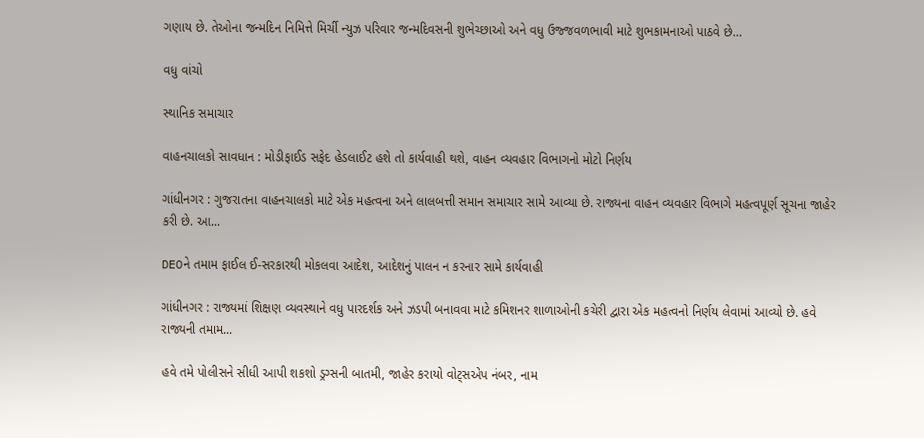ગણાય છે. તેઓના જન્મદિન નિમિત્તે મિર્ચી ન્યુઝ પરિવાર જન્મદિવસની શુભેચ્છાઓ અને વધુ ઉજ્જવળભાવી માટે શુભકામનાઓ પાઠવે છે…

વધુ વાંચો

સ્થાનિક સમાચાર

વાહનચાલકો સાવધાન : મોડીફાઈડ સફેદ હેડલાઈટ હશે તો કાર્યવાહી થશે, વાહન વ્યવહાર વિભાગનો મોટો નિર્ણય

ગાંધીનગર : ગુજરાતના વાહનચાલકો માટે એક મહત્વના અને લાલબત્તી સમાન સમાચાર સામે આવ્યા છે. રાજ્યના વાહન વ્યવહાર વિભાગે મહત્વપૂર્ણ સૂચના જાહેર કરી છે. આ...

DEOને તમામ ફાઈલ ઈ-સરકારથી મોકલવા આદેશ, આદેશનું પાલન ન કરનાર સામે કાર્યવાહી

ગાંધીનગર : રાજ્યમાં શિક્ષણ વ્યવસ્થાને વધુ પારદર્શક અને ઝડપી બનાવવા માટે કમિશનર શાળાઓની કચેરી દ્વારા એક મહત્વનો નિર્ણય લેવામાં આવ્યો છે. હવે રાજ્યની તમામ...

હવે તમે પોલીસને સીધી આપી શકશો ડ્રગ્સની બાતમી, જાહેર કરાયો વોટ્સએપ નંબર, નામ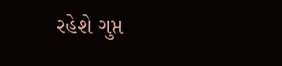રહેશે ગુપ્ત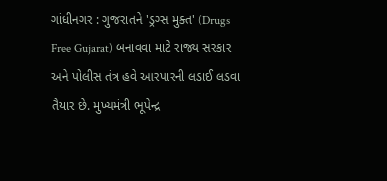ગાંધીનગર : ગુજરાતને 'ડ્રગ્સ મુક્ત' (Drugs Free Gujarat) બનાવવા માટે રાજ્ય સરકાર અને પોલીસ તંત્ર હવે આરપારની લડાઈ લડવા તૈયાર છે. મુખ્યમંત્રી ભૂપેન્દ્ર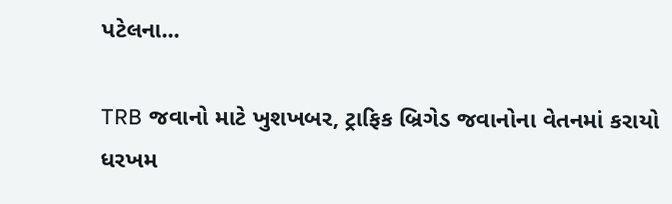પટેલના...

TRB જવાનો માટે ખુશખબર, ટ્રાફિક બ્રિગેડ જવાનોના વેતનમાં કરાયો ધરખમ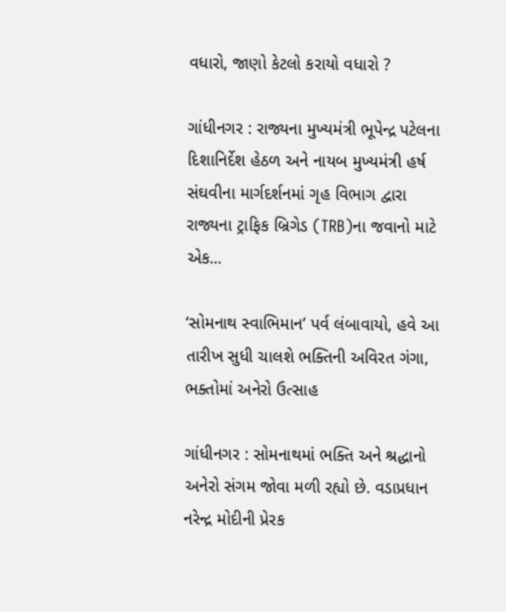વધારો, જાણો કેટલો કરાયો વધારો ?

ગાંધીનગર : રાજ્યના મુખ્યમંત્રી ભૂપેન્દ્ર પટેલના દિશાનિર્દેશ હેઠળ અને નાયબ મુખ્યમંત્રી હર્ષ સંઘવીના માર્ગદર્શનમાં ગૃહ વિભાગ દ્વારા રાજ્યના ટ્રાફિક બ્રિગેડ (TRB)ના જવાનો માટે એક...

‘સોમનાથ સ્વાભિમાન’ પર્વ લંબાવાયો, હવે આ તારીખ સુધી ચાલશે ભક્તિની અવિરત ગંગા, ભક્તોમાં અનેરો ઉત્સાહ

ગાંધીનગર : સોમનાથમાં ભક્તિ અને શ્રદ્ધાનો અનેરો સંગમ જોવા મળી રહ્યો છે. વડાપ્રધાન નરેન્દ્ર મોદીની પ્રેરક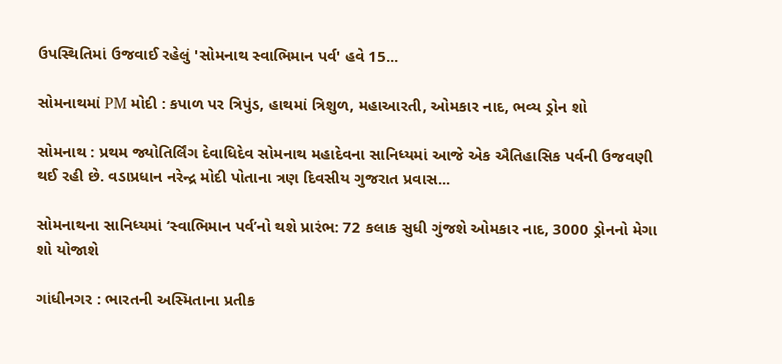ઉપસ્થિતિમાં ઉજવાઈ રહેલું 'સોમનાથ સ્વાભિમાન પર્વ' હવે 15...

સોમનાથમાં PM મોદી : કપાળ પર ત્રિપુંડ, હાથમાં ત્રિશુળ, મહાઆરતી, ઓમકાર નાદ, ભવ્ય ડ્રોન શો

સોમનાથ : પ્રથમ જ્યોતિર્લિંગ દેવાધિદેવ સોમનાથ મહાદેવના સાનિધ્યમાં આજે એક ઐતિહાસિક પર્વની ઉજવણી થઈ રહી છે. વડાપ્રધાન નરેન્દ્ર મોદી પોતાના ત્રણ દિવસીય ગુજરાત પ્રવાસ...

સોમનાથના સાનિધ્યમાં ‘સ્વાભિમાન પર્વ’નો થશે પ્રારંભ: 72 કલાક સુધી ગુંજશે ઓમકાર નાદ, 3000 ડ્રોનનો મેગા શો યોજાશે

ગાંધીનગર : ભારતની અસ્મિતાના પ્રતીક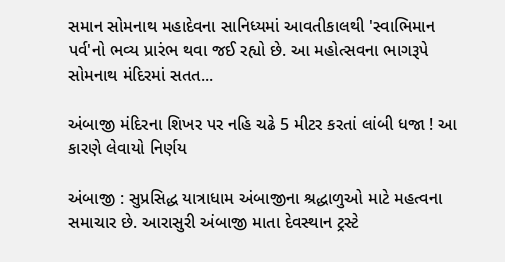સમાન સોમનાથ મહાદેવના સાનિધ્યમાં આવતીકાલથી 'સ્વાભિમાન પર્વ'નો ભવ્ય પ્રારંભ થવા જઈ રહ્યો છે. આ મહોત્સવના ભાગરૂપે સોમનાથ મંદિરમાં સતત...

અંબાજી મંદિરના શિખર પર નહિ ચઢે 5 મીટર કરતાં લાંબી ધજા ! આ કારણે લેવાયો નિર્ણય

અંબાજી : સુપ્રસિદ્ધ યાત્રાધામ અંબાજીના શ્રદ્ધાળુઓ માટે મહત્વના સમાચાર છે. આરાસુરી અંબાજી માતા દેવસ્થાન ટ્રસ્ટે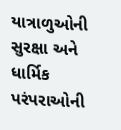યાત્રાળુઓની સુરક્ષા અને ધાર્મિક પરંપરાઓની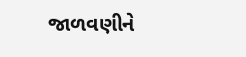જાળવણીને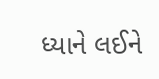ધ્યાને લઈને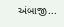અંબાજી...